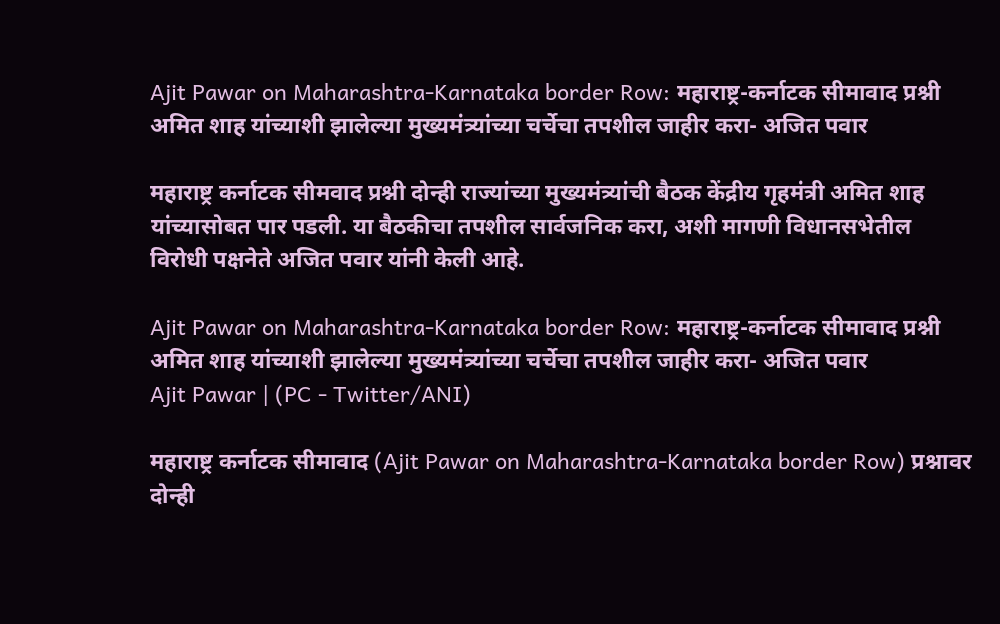Ajit Pawar on Maharashtra-Karnataka border Row: महाराष्ट्र-कर्नाटक सीमावाद प्रश्नी अमित शाह यांच्याशी झालेल्या मुख्यमंत्र्यांच्या चर्चेचा तपशील जाहीर करा- अजित पवार

महाराष्ट्र कर्नाटक सीमवाद प्रश्नी दोन्ही राज्यांच्या मुख्यमंत्र्यांची बैठक केंद्रीय गृहमंत्री अमित शाह यांच्यासोबत पार पडली. या बैठकीचा तपशील सार्वजनिक करा, अशी मागणी विधानसभेतील विरोधी पक्षनेते अजित पवार यांनी केली आहे.

Ajit Pawar on Maharashtra-Karnataka border Row: महाराष्ट्र-कर्नाटक सीमावाद प्रश्नी अमित शाह यांच्याशी झालेल्या मुख्यमंत्र्यांच्या चर्चेचा तपशील जाहीर करा- अजित पवार
Ajit Pawar | (PC - Twitter/ANI)

महाराष्ट्र कर्नाटक सीमावाद (Ajit Pawar on Maharashtra-Karnataka border Row) प्रश्नावर दोन्ही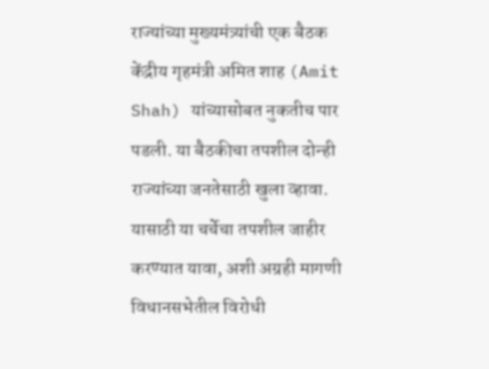राज्यांच्या मुख्यमंत्र्यांची एक बैठक केंद्रीय गृहमंत्री अमित शाह (Amit Shah) यांच्यासोबत नुकतीच पार पडली. या बैठकीचा तपशील दोन्ही राज्यांच्या जनतेसाठी खुला व्हावा. यासाठी या चर्चेचा तपशील जाहीर करण्यात यावा, अशी अग्रही मागणी विधानसभेतील विरोधी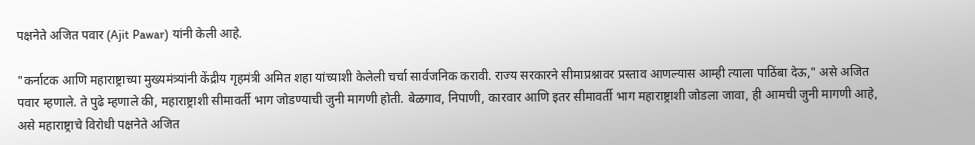पक्षनेते अजित पवार (Ajit Pawar) यांनी केली आहे.

"कर्नाटक आणि महाराष्ट्राच्या मुख्यमंत्र्यांनी केंद्रीय गृहमंत्री अमित शहा यांच्याशी केलेली चर्चा सार्वजनिक करावी. राज्य सरकारने सीमाप्रश्नावर प्रस्ताव आणल्यास आम्ही त्याला पाठिंबा देऊ," असे अजित पवार म्हणाले. ते पुढे म्हणाले की, महाराष्ट्राशी सीमावर्ती भाग जोडण्याची जुनी मागणी होती. बेळगाव, निपाणी, कारवार आणि इतर सीमावर्ती भाग महाराष्ट्राशी जोडला जावा, ही आमची जुनी मागणी आहे, असे महाराष्ट्राचे विरोधी पक्षनेते अजित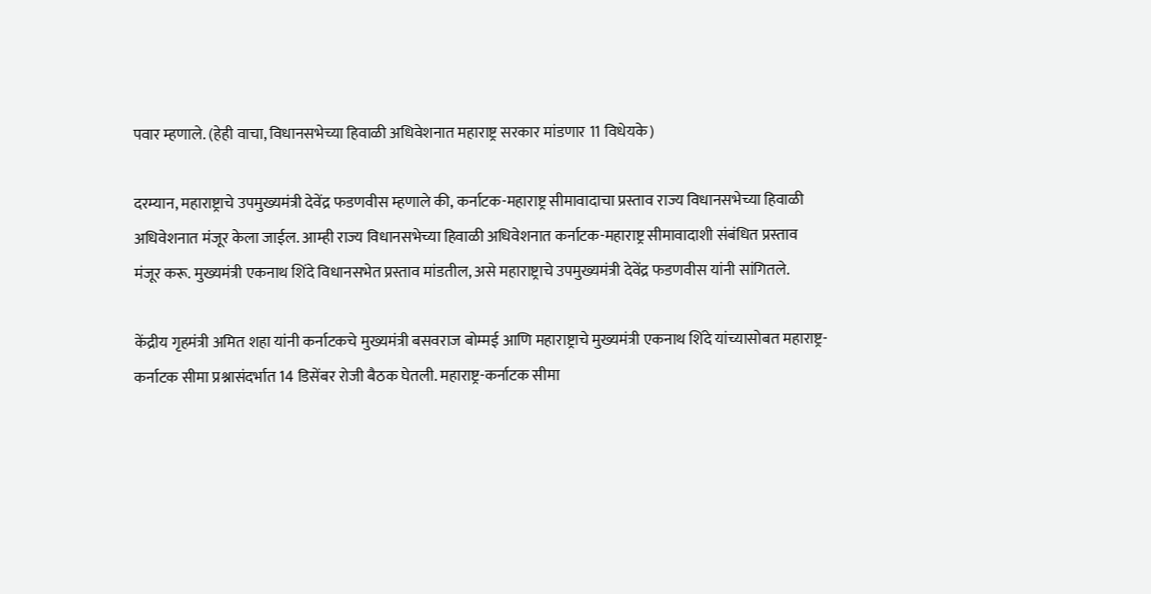पवार म्हणाले. (हेही वाचा, विधानसभेच्या हिवाळी अधिवेशनात महाराष्ट्र सरकार मांडणार 11 विधेयके)

दरम्यान, महाराष्ट्राचे उपमुख्यमंत्री देवेंद्र फडणवीस म्हणाले की, कर्नाटक-महाराष्ट्र सीमावादाचा प्रस्ताव राज्य विधानसभेच्या हिवाळी अधिवेशनात मंजूर केला जाईल. आम्ही राज्य विधानसभेच्या हिवाळी अधिवेशनात कर्नाटक-महाराष्ट्र सीमावादाशी संबंधित प्रस्ताव मंजूर करू. मुख्यमंत्री एकनाथ शिंदे विधानसभेत प्रस्ताव मांडतील, असे महाराष्ट्राचे उपमुख्यमंत्री देवेंद्र फडणवीस यांनी सांगितले.

केंद्रीय गृहमंत्री अमित शहा यांनी कर्नाटकचे मुख्यमंत्री बसवराज बोम्मई आणि महाराष्ट्राचे मुख्यमंत्री एकनाथ शिंदे यांच्यासोबत महाराष्ट्र-कर्नाटक सीमा प्रश्नासंदर्भात 14 डिसेंबर रोजी बैठक घेतली. महाराष्ट्र-कर्नाटक सीमा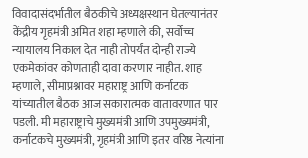विवादासंदर्भातील बैठकीचे अध्यक्षस्थान घेतल्यानंतर केंद्रीय गृहमंत्री अमित शहा म्हणाले की, सर्वोच्च न्यायालय निकाल देत नाही तोपर्यंत दोन्ही राज्ये एकमेकांवर कोणताही दावा करणार नाहीत. शाह म्हणाले, सीमाप्रश्नावर महाराष्ट्र आणि कर्नाटक यांच्यातील बैठक आज सकारात्मक वातावरणात पार पडली. मी महाराष्ट्राचे मुख्यमंत्री आणि उपमुख्यमंत्री, कर्नाटकचे मुख्यमंत्री, गृहमंत्री आणि इतर वरिष्ठ नेत्यांना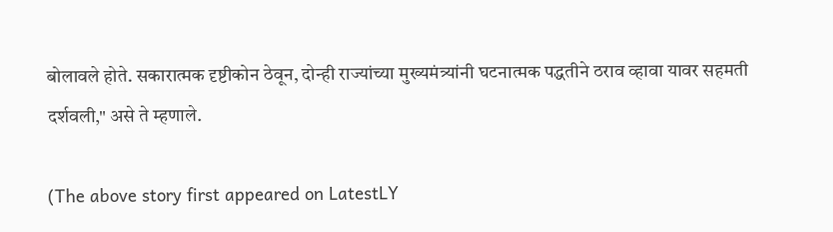बोलावले होते. सकारात्मक दृष्टीकोन ठेवून, दोन्ही राज्यांच्या मुख्यमंत्र्यांनी घटनात्मक पद्धतीने ठराव व्हावा यावर सहमती दर्शवली," असे ते म्हणाले.

(The above story first appeared on LatestLY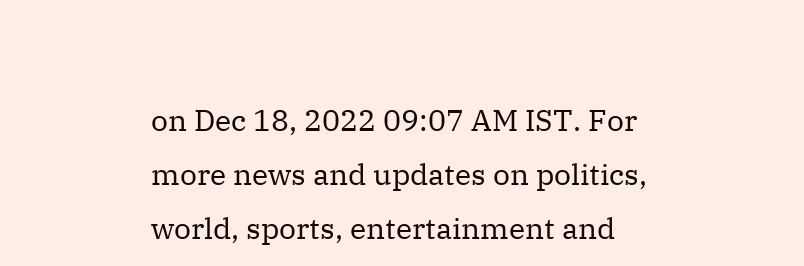on Dec 18, 2022 09:07 AM IST. For more news and updates on politics, world, sports, entertainment and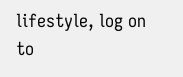lifestyle, log on to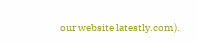our website latestly.com).